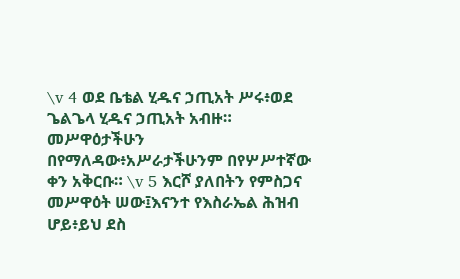\v 4 ወደ ቤቴል ሂዱና ኃጢአት ሥሩ፥ወደ ጌልጌላ ሂዱና ኃጢአት አብዙ። መሥዋዕታችሁን በየማለዳው፥አሥራታችሁንም በየሦሥተኛው ቀን አቅርቡ። \v 5 እርሾ ያለበትን የምስጋና መሥዋዕት ሠው፤እናንተ የእስራኤል ሕዝብ ሆይ፥ይህ ደስ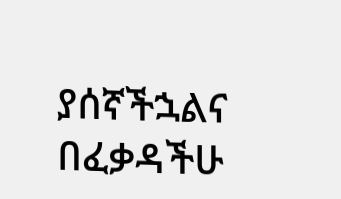ያሰኛችኋልና በፈቃዳችሁ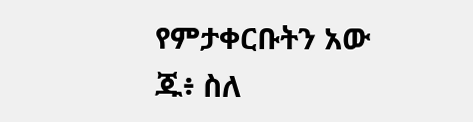የምታቀርቡትን አው
ጁ፥ ስለ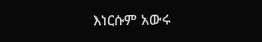እነርሱም አውሩ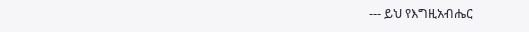--- ይህ የእግዚአብሔር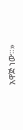አዋጅ ነው።»